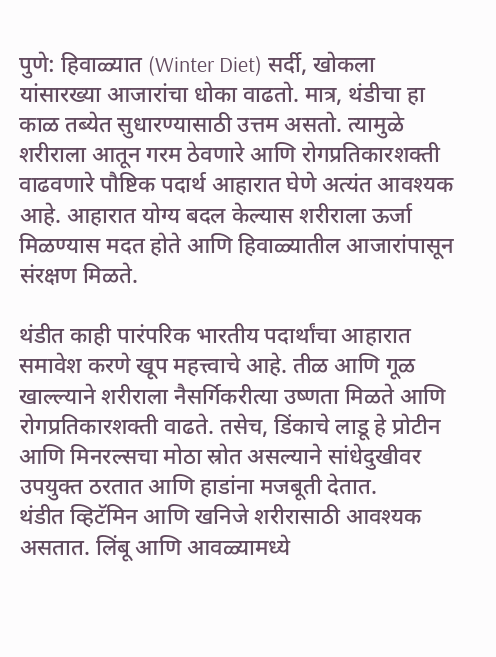पुणे: हिवाळ्यात (Winter Diet) सर्दी, खोकला यांसारख्या आजारांचा धोका वाढतो. मात्र, थंडीचा हा काळ तब्येत सुधारण्यासाठी उत्तम असतो. त्यामुळे शरीराला आतून गरम ठेवणारे आणि रोगप्रतिकारशक्ती वाढवणारे पौष्टिक पदार्थ आहारात घेणे अत्यंत आवश्यक आहे. आहारात योग्य बदल केल्यास शरीराला ऊर्जा मिळण्यास मदत होते आणि हिवाळ्यातील आजारांपासून संरक्षण मिळते.

थंडीत काही पारंपरिक भारतीय पदार्थांचा आहारात समावेश करणे खूप महत्त्वाचे आहे. तीळ आणि गूळ खाल्ल्याने शरीराला नैसर्गिकरीत्या उष्णता मिळते आणि रोगप्रतिकारशक्ती वाढते. तसेच, डिंकाचे लाडू हे प्रोटीन आणि मिनरल्सचा मोठा स्रोत असल्याने सांधेदुखीवर उपयुक्त ठरतात आणि हाडांना मजबूती देतात.
थंडीत व्हिटॅमिन आणि खनिजे शरीरासाठी आवश्यक असतात. लिंबू आणि आवळ्यामध्ये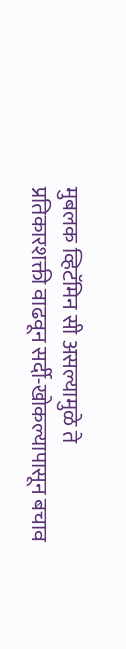मुबलक व्हिटॅमिन सी असल्यामुळे ते प्रतिकारशक्ती वाढवून सर्दी-खोकल्यापासून बचाव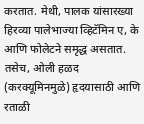करतात. मेथी, पालक यांसारख्या हिरव्या पालेभाज्या व्हिटॅमिन ए, के आणि फोलेटने समृद्ध असतात. तसेच, ओली हळद (करक्यूमिनमुळे) हृदयासाठी आणि रताळी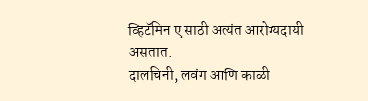व्हिटॅमिन ए साठी अत्यंत आरोग्यदायी असतात.
दालचिनी, लवंग आणि काळी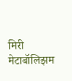मिरी मेटाबॉलिझम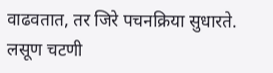वाढवतात, तर जिरे पचनक्रिया सुधारते. लसूण चटणी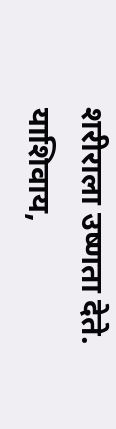शरीराला उष्णता देते. याशिवाय,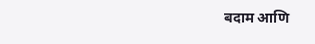बदाम आणि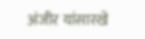अंजीर यांसारखे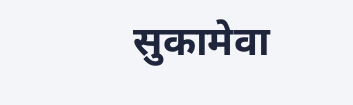सुकामेवा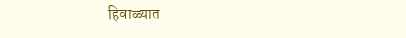हिवाळ्यात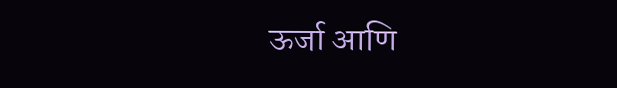ऊर्जा आणि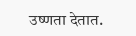उष्णता देतात.